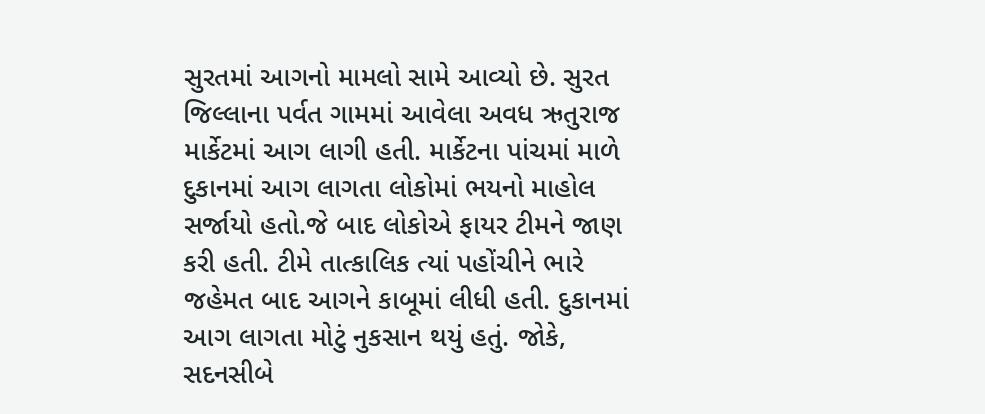સુરતમાં આગનો મામલો સામે આવ્યો છે. સુરત જિલ્લાના પર્વત ગામમાં આવેલા અવધ ઋતુરાજ માર્કેટમાં આગ લાગી હતી. માર્કેટના પાંચમાં માળે દુકાનમાં આગ લાગતા લોકોમાં ભયનો માહોલ સર્જાયો હતો.જે બાદ લોકોએ ફાયર ટીમને જાણ કરી હતી. ટીમે તાત્કાલિક ત્યાં પહોંચીને ભારે જહેમત બાદ આગને કાબૂમાં લીધી હતી. દુકાનમાં આગ લાગતા મોટું નુકસાન થયું હતું. જોકે, સદનસીબે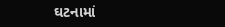ઘટનામાં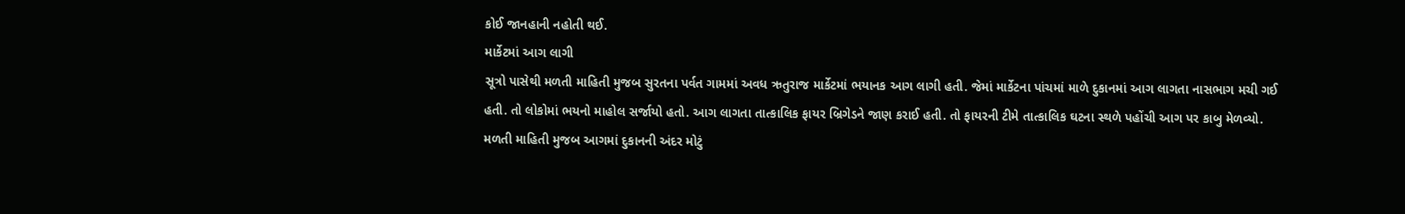કોઈ જાનહાની નહોતી થઈ.
માર્કેટમાં આગ લાગી
સૂત્રો પાસેથી મળતી માહિતી મુજબ સુરતના પર્વત ગામમાં અવધ ઋતુરાજ માર્કેટમાં ભયાનક આગ લાગી હતી. જેમાં માર્કેટના પાંચમાં માળે દુકાનમાં આગ લાગતા નાસભાગ મચી ગઈ હતી. તો લોકોમાં ભયનો માહોલ સર્જાયો હતો. આગ લાગતા તાત્કાલિક ફાયર બ્રિગેડને જાણ કરાઈ હતી. તો ફાયરની ટીમે તાત્કાલિક ઘટના સ્થળે પહોંચી આગ પર કાબુ મેળવ્યો. મળતી માહિતી મુજબ આગમાં દુકાનની અંદર મોટું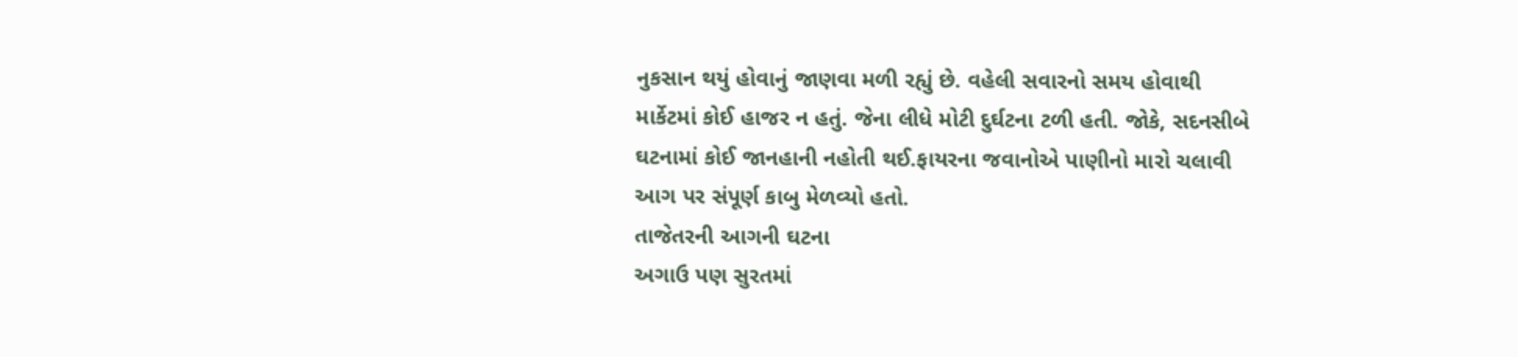નુકસાન થયું હોવાનું જાણવા મળી રહ્યું છે. વહેલી સવારનો સમય હોવાથી માર્કેટમાં કોઈ હાજર ન હતું. જેના લીધે મોટી દુર્ઘટના ટળી હતી. જોકે, સદનસીબે ઘટનામાં કોઈ જાનહાની નહોતી થઈ.ફાયરના જવાનોએ પાણીનો મારો ચલાવી આગ પર સંપૂર્ણ કાબુ મેળવ્યો હતો.
તાજેતરની આગની ઘટના
અગાઉ પણ સુરતમાં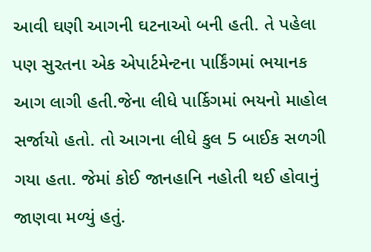આવી ઘણી આગની ઘટનાઓ બની હતી. તે પહેલા પણ સુરતના એક એપાર્ટમેન્ટના પાર્કિંગમાં ભયાનક આગ લાગી હતી.જેના લીધે પાર્કિગમાં ભયનો માહોલ સર્જાયો હતો. તો આગના લીધે કુલ 5 બાઈક સળગી ગયા હતા. જેમાં કોઈ જાનહાનિ નહોતી થઈ હોવાનું જાણવા મળ્યું હતું.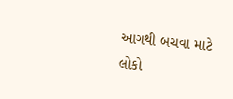આગથી બચવા માટે લોકો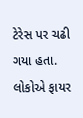ટેરેસ પર ચઢી ગયા હતા. લોકોએ ફાયર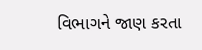વિભાગને જાણ કરતા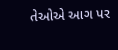તેઓએ આગ પર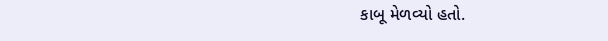કાબૂ મેળવ્યો હતો.